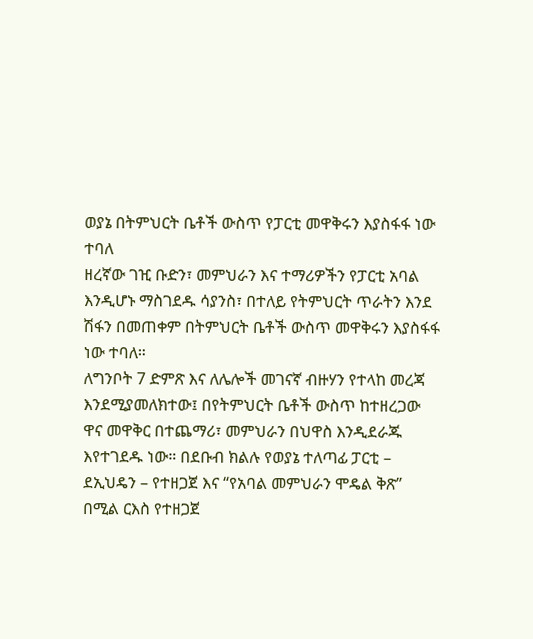ወያኔ በትምህርት ቤቶች ውስጥ የፓርቲ መዋቅሩን እያስፋፋ ነው ተባለ
ዘረኛው ገዢ ቡድን፣ መምህራን እና ተማሪዎችን የፓርቲ አባል እንዲሆኑ ማስገደዱ ሳያንስ፣ በተለይ የትምህርት ጥራትን እንደ ሽፋን በመጠቀም በትምህርት ቤቶች ውስጥ መዋቅሩን እያስፋፋ ነው ተባለ።
ለግንቦት 7 ድምጽ እና ለሌሎች መገናኛ ብዙሃን የተላከ መረጃ እንደሚያመለክተው፤ በየትምህርት ቤቶች ውስጥ ከተዘረጋው ዋና መዋቅር በተጨማሪ፣ መምህራን በህዋስ እንዲደራጁ እየተገደዱ ነው። በደቡብ ክልሉ የወያኔ ተለጣፊ ፓርቲ – ደኢህዴን – የተዘጋጀ እና “የአባል መምህራን ሞዴል ቅጽ” በሚል ርእስ የተዘጋጀ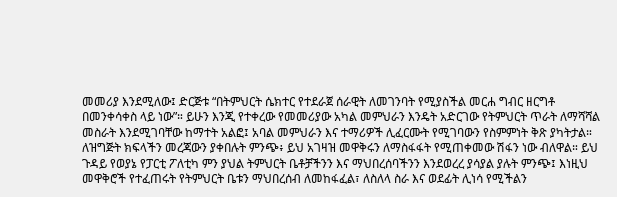መመሪያ እንደሚለው፤ ድርጅቱ “በትምህርት ሴክተር የተደራጀ ሰራዊት ለመገንባት የሚያስችል መርሐ ግብር ዘርግቶ በመንቀሳቀስ ላይ ነው”። ይሁን እንጂ የተቀረው የመመሪያው አካል መምህራን እንዴት አድርገው የትምህርት ጥራት ለማሻሻል መስራት እንደሚገባቸው ከማተት አልፎ፤ አባል መምህራን እና ተማሪዎች ሊፈርሙት የሚገባውን የስምምነት ቅጽ ያካትታል።
ለዝግጅት ክፍላችን መረጃውን ያቀበሉት ምንጭ፥ ይህ አገዛዝ መዋቅሩን ለማስፋፋት የሚጠቀመው ሽፋን ነው ብለዋል። ይህ ጉዳይ የወያኔ የፓርቲ ፖለቲካ ምን ያህል ትምህርት ቤቶቻችንን እና ማህበረሰባችንን እንደወረረ ያሳያል ያሉት ምንጭ፤ እነዚህ መዋቅሮች የተፈጠሩት የትምህርት ቤቱን ማህበረሰብ ለመከፋፈል፣ ለስለላ ስራ እና ወደፊት ሊነሳ የሚችልን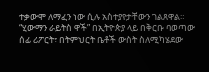ተቃውሞ ለማፈን ነው ሲሉ አስተያየታቸውን ገልጸዋል። “ሂውማን ራይትስ ዋች” በኢትዮጵያ ላይ በቅርቡ ባወጣው ሰፊ ሪፖርት፣ በትምህርት ቤቶች ውስት ስለሚካሄደው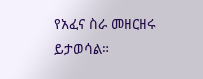የአፈና ስራ መዘርዘሩ ይታወሳል።